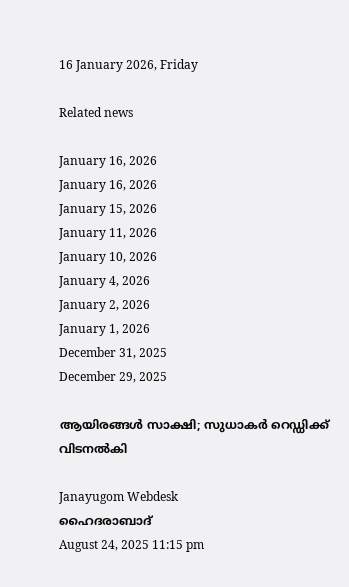16 January 2026, Friday

Related news

January 16, 2026
January 16, 2026
January 15, 2026
January 11, 2026
January 10, 2026
January 4, 2026
January 2, 2026
January 1, 2026
December 31, 2025
December 29, 2025

ആയിരങ്ങള്‍ സാക്ഷി; സുധാകര്‍ റെഡ്ഡിക്ക് വിടനല്‍കി

Janayugom Webdesk
ഹൈദരാബാദ്
August 24, 2025 11:15 pm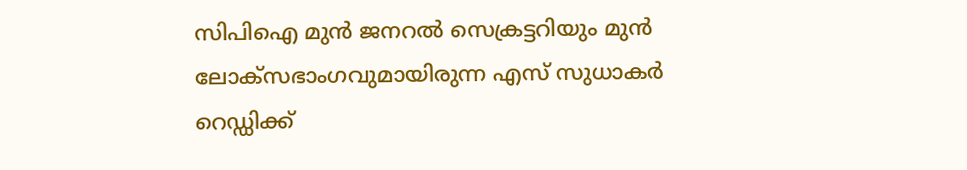സിപിഐ മുൻ ജനറൽ സെക്രട്ടറിയും മുൻ ലോക്‌സഭാംഗവുമായിരുന്ന എസ് സുധാകർ റെഡ്ഡിക്ക്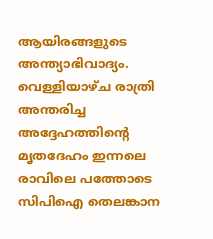ആയിരങ്ങളുടെ അന്ത്യാഭിവാദ്യം. വെള്ളിയാഴ്ച രാത്രി അന്തരിച്ച അദ്ദേഹത്തിന്റെ മൃതദേഹം ഇന്നലെ രാവിലെ പത്തോടെ സിപിഐ തെലങ്കാന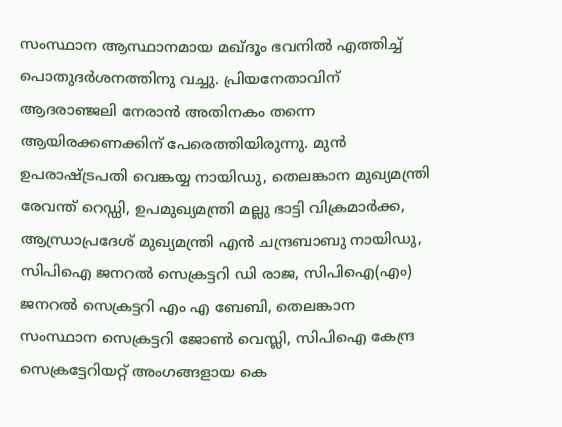സംസ്ഥാന ആസ്ഥാനമായ മഖ്ദൂം ഭവനില്‍ എത്തിച്ച് പൊതുദര്‍ശനത്തിനു വച്ചു. പ്രിയനേതാവിന് ആദരാഞ്ജലി നേരാന്‍ അതിനകം തന്നെ ആയിരക്കണക്കിന് പേരെത്തിയിരുന്നു. മുന്‍ ഉപരാഷ്ട്രപതി വെങ്കയ്യ നായിഡു, തെലങ്കാന മുഖ്യമന്ത്രി രേവന്ത് റെഡ്ഡി, ഉപമുഖ്യമന്ത്രി മല്ലു ഭാട്ടി വിക്രമാര്‍ക്ക, ആന്ധ്രാപ്രദേശ് മുഖ്യമന്ത്രി എന്‍ ചന്ദ്രബാബു നായിഡു, സിപിഐ ജനറല്‍ സെക്രട്ടറി ഡി രാജ, സിപിഐ(എം) ജനറല്‍ സെക്രട്ടറി എം എ ബേബി, തെലങ്കാന സംസ്ഥാന സെക്രട്ടറി ജോണ്‍ വെസ്ലി, സിപിഐ കേന്ദ്ര സെക്രട്ടേറിയറ്റ് അംഗങ്ങളായ കെ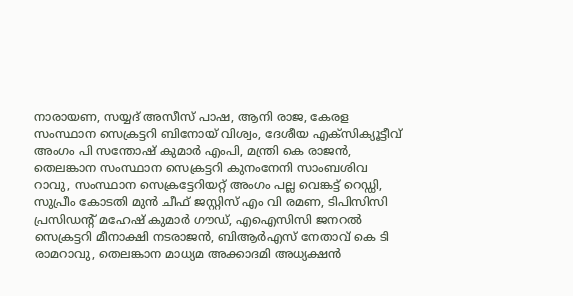നാരായണ, സയ്യദ് അസീസ് പാഷ, ആനി രാജ, കേരള സംസ്ഥാന സെക്രട്ടറി ബിനോയ് വിശ്വം, ദേശീയ എക്സിക്യൂട്ടീവ് അംഗം പി സന്തോഷ് കുമാര്‍ എംപി, മന്ത്രി കെ രാജന്‍, തെലങ്കാന സംസ്ഥാന സെക്രട്ടറി കുനംനേനി സാംബശിവ റാവു, സംസ്ഥാന സെക്രട്ടേറിയറ്റ് അംഗം പല്ല വെങ്കട്ട് റെഡ്ഡി, സുപ്രീം കോടതി മുന്‍ ചീഫ് ജസ്റ്റിസ് എം വി രമണ, ടിപിസിസി പ്രസിഡന്റ് മഹേഷ് കുമാർ ഗൗഡ്, എഐസിസി ജനറൽ സെക്രട്ടറി മീനാക്ഷി നടരാജൻ, ബിആര്‍എസ് നേതാവ് കെ ടി രാമറാവു, തെലങ്കാന മാധ്യമ അക്കാദമി അധ്യക്ഷന്‍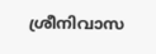ശ്രീനിവാസ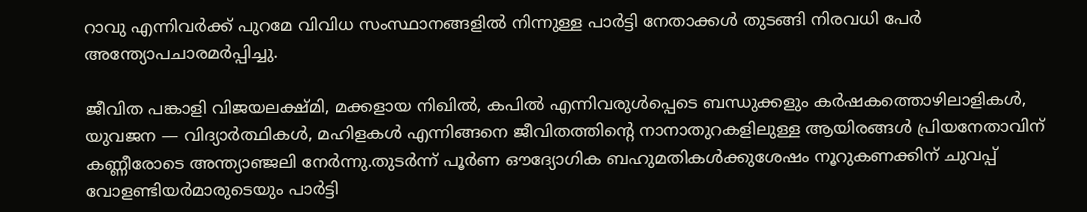റാവു എന്നിവര്‍ക്ക് പുറമേ വിവിധ സംസ്ഥാനങ്ങളില്‍ നിന്നുള്ള പാര്‍ട്ടി നേതാക്കള്‍ തുടങ്ങി നിരവധി പേര്‍ അന്ത്യോപചാരമര്‍പ്പിച്ചു.

ജീവിത പങ്കാളി വിജയലക്ഷ്മി, മക്കളായ നിഖില്‍, കപില്‍ എന്നിവരുള്‍പ്പെടെ ബന്ധുക്കളും കര്‍ഷകത്തൊഴിലാളികള്‍, യുവജന — വിദ്യാര്‍ത്ഥികള്‍, മഹിളകള്‍ എന്നിങ്ങനെ ജീവിതത്തിന്റെ നാനാതുറകളിലുള്ള ആയിരങ്ങള്‍ പ്രിയനേതാവിന് കണ്ണീരോടെ അന്ത്യാഞ്ജലി നേര്‍ന്നു.തുടർന്ന് പൂര്‍ണ ഔദ്യോഗിക ബഹുമതികള്‍ക്കുശേഷം നൂറുകണക്കിന് ചുവപ്പ് വോളണ്ടിയര്‍മാരുടെയും പാര്‍ട്ടി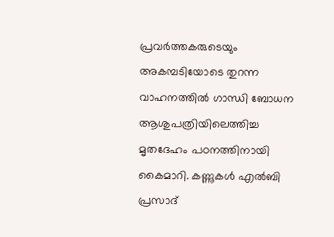പ്രവര്‍ത്തകരുടെയും അകമ്പടിയോടെ തുറന്ന വാഹനത്തില്‍ ഗാന്ധി ബോധന ആശുപത്രിയിലെത്തിച്ച മൃതദേഹം പഠനത്തിനായി കൈമാറി. കണ്ണുകള്‍ എൽബി പ്രസാദ്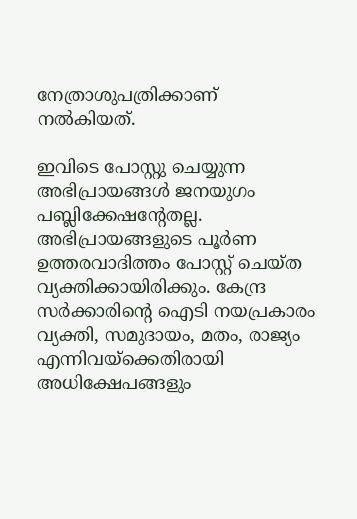നേത്രാശുപത്രിക്കാണ് നല്‍കിയത്.

ഇവിടെ പോസ്റ്റു ചെയ്യുന്ന അഭിപ്രായങ്ങള്‍ ജനയുഗം പബ്ലിക്കേഷന്റേതല്ല. അഭിപ്രായങ്ങളുടെ പൂര്‍ണ ഉത്തരവാദിത്തം പോസ്റ്റ് ചെയ്ത വ്യക്തിക്കായിരിക്കും. കേന്ദ്ര സര്‍ക്കാരിന്റെ ഐടി നയപ്രകാരം വ്യക്തി, സമുദായം, മതം, രാജ്യം എന്നിവയ്‌ക്കെതിരായി അധിക്ഷേപങ്ങളും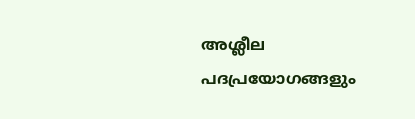അശ്ലീല പദപ്രയോഗങ്ങളും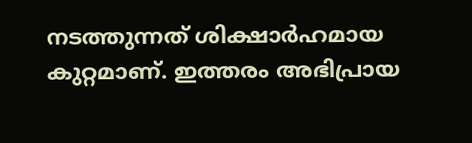നടത്തുന്നത് ശിക്ഷാര്‍ഹമായ കുറ്റമാണ്. ഇത്തരം അഭിപ്രായ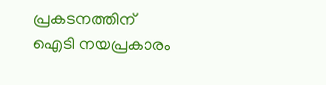പ്രകടനത്തിന് ഐടി നയപ്രകാരം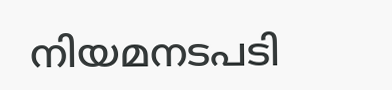നിയമനടപടി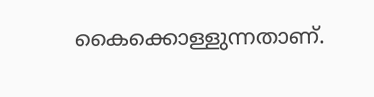കൈക്കൊള്ളുന്നതാണ്.